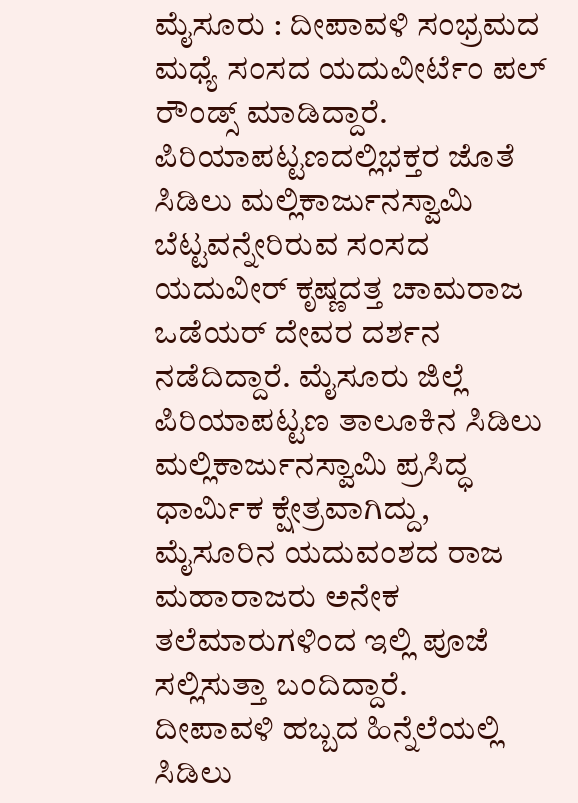ಮೈಸೂರು : ದೀಪಾವಳಿ ಸಂಭ್ರಮದ ಮಧ್ಯೆ ಸಂಸದ ಯದುವೀರ್ಟೆಂ ಪಲ್ ರೌಂಡ್ಸ್ ಮಾಡಿದ್ದಾರೆ. ಪಿರಿಯಾಪಟ್ಟಣದಲ್ಲಿಭಕ್ತರ ಜೊತೆ ಸಿಡಿಲು ಮಲ್ಲಿಕಾರ್ಜುನಸ್ವಾಮಿ ಬೆಟ್ಟವನ್ನೇರಿರುವ ಸಂಸದ ಯದುವೀರ್ ಕೃಷ್ಣದತ್ತ ಚಾಮರಾಜ ಒಡೆಯರ್ ದೇವರ ದರ್ಶನ ನಡೆದಿದ್ದಾರೆ. ಮೈಸೂರು ಜಿಲ್ಲೆ ಪಿರಿಯಾಪಟ್ಟಣ ತಾಲೂಕಿನ ಸಿಡಿಲು ಮಲ್ಲಿಕಾರ್ಜುನಸ್ವಾಮಿ ಪ್ರಸಿದ್ಧ ಧಾರ್ಮಿಕ ಕ್ಷೇತ್ರವಾಗಿದ್ದು, ಮೈಸೂರಿನ ಯದುವಂಶದ ರಾಜ ಮಹಾರಾಜರು ಅನೇಕ ತಲೆಮಾರುಗಳಿಂದ ಇಲ್ಲಿ ಪೂಜೆ ಸಲ್ಲಿಸುತ್ತಾ ಬಂದಿದ್ದಾರೆ.
ದೀಪಾವಳಿ ಹಬ್ಬದ ಹಿನ್ನೆಲೆಯಲ್ಲಿ ಸಿಡಿಲು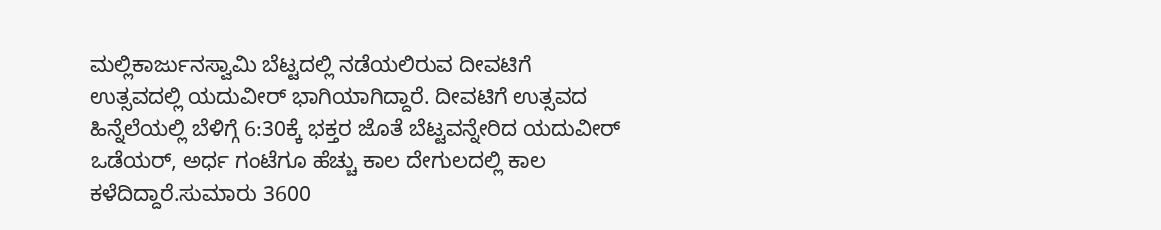ಮಲ್ಲಿಕಾರ್ಜುನಸ್ವಾಮಿ ಬೆಟ್ಟದಲ್ಲಿ ನಡೆಯಲಿರುವ ದೀವಟಿಗೆ ಉತ್ಸವದಲ್ಲಿ ಯದುವೀರ್ ಭಾಗಿಯಾಗಿದ್ದಾರೆ. ದೀವಟಿಗೆ ಉತ್ಸವದ ಹಿನ್ನೆಲೆಯಲ್ಲಿ ಬೆಳಿಗ್ಗೆ 6:30ಕ್ಕೆ ಭಕ್ತರ ಜೊತೆ ಬೆಟ್ಟವನ್ನೇರಿದ ಯದುವೀರ್ ಒಡೆಯರ್, ಅರ್ಧ ಗಂಟೆಗೂ ಹೆಚ್ಚು ಕಾಲ ದೇಗುಲದಲ್ಲಿ ಕಾಲ ಕಳೆದಿದ್ದಾರೆ.ಸುಮಾರು 3600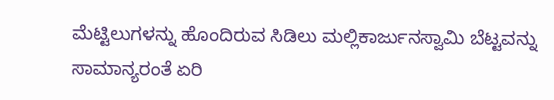ಮೆಟ್ಟಿಲುಗಳನ್ನು ಹೊಂದಿರುವ ಸಿಡಿಲು ಮಲ್ಲಿಕಾರ್ಜುನಸ್ವಾಮಿ ಬೆಟ್ಟವನ್ನು ಸಾಮಾನ್ಯರಂತೆ ಏರಿ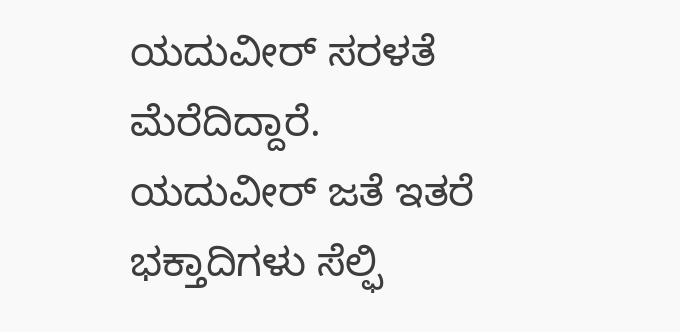ಯದುವೀರ್ ಸರಳತೆ ಮೆರೆದಿದ್ದಾರೆ.
ಯದುವೀರ್ ಜತೆ ಇತರೆ ಭಕ್ತಾದಿಗಳು ಸೆಲ್ಫಿ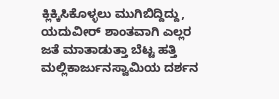ಕ್ಲಿಕ್ಕಿಸಿಕೊಳ್ಳಲು ಮುಗಿಬಿದ್ದಿದ್ದು, ಯದುವೀರ್ ಶಾಂತವಾಗಿ ಎಲ್ಲರ ಜತೆ ಮಾತಾಡುತ್ತಾ ಬೆಟ್ಟ ಹತ್ತಿ ಮಲ್ಲಿಕಾರ್ಜುನಸ್ವಾಮಿಯ ದರ್ಶನ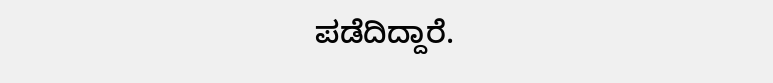ಪಡೆದಿದ್ದಾರೆ.